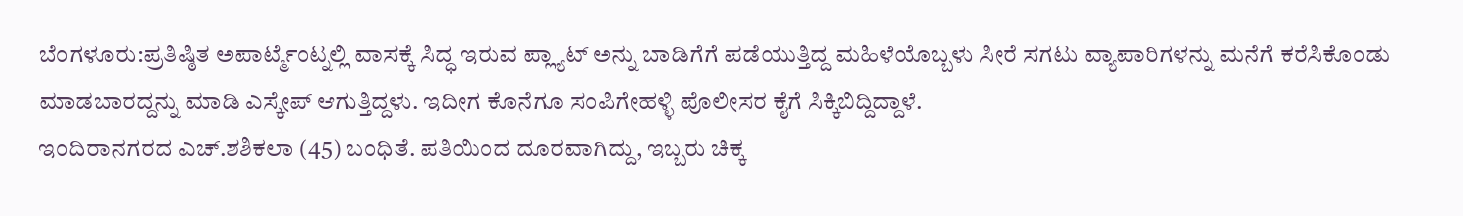ಬೆಂಗಳೂರು:ಪ್ರತಿಷ್ಠಿತ ಅಪಾರ್ಟ್ಮೆಂಟ್ನಲ್ಲಿ ವಾಸಕ್ಕೆ ಸಿದ್ಧ ಇರುವ ಪ್ಲ್ಯಾಟ್ ಅನ್ನು ಬಾಡಿಗೆಗೆ ಪಡೆಯುತ್ತಿದ್ದ ಮಹಿಳೆಯೊಬ್ಬಳು ಸೀರೆ ಸಗಟು ವ್ಯಾಪಾರಿಗಳನ್ನು ಮನೆಗೆ ಕರೆಸಿಕೊಂಡು ಮಾಡಬಾರದ್ದನ್ನು ಮಾಡಿ ಎಸ್ಕೇಪ್ ಆಗುತ್ತಿದ್ದಳು. ಇದೀಗ ಕೊನೆಗೂ ಸಂಪಿಗೇಹಳ್ಳಿ ಪೊಲೀಸರ ಕೈಗೆ ಸಿಕ್ಕಿಬಿದ್ದಿದ್ದಾಳೆ.
ಇಂದಿರಾನಗರದ ಎಚ್.ಶಶಿಕಲಾ (45) ಬಂಧಿತೆ. ಪತಿಯಿಂದ ದೂರವಾಗಿದ್ದು, ಇಬ್ಬರು ಚಿಕ್ಕ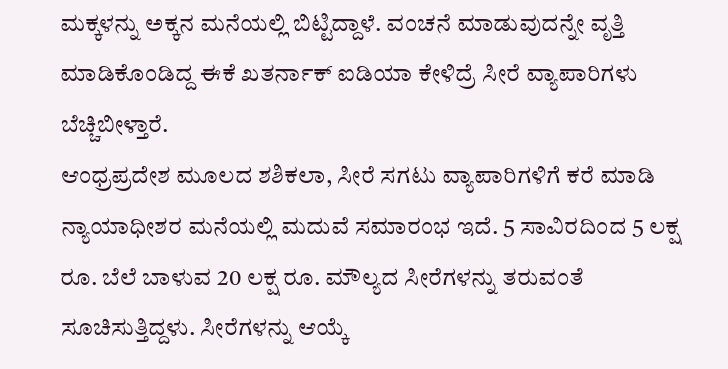ಮಕ್ಕಳನ್ನು ಅಕ್ಕನ ಮನೆಯಲ್ಲಿ ಬಿಟ್ಟಿದ್ದಾಳೆ. ವಂಚನೆ ಮಾಡುವುದನ್ನೇ ವೃತ್ತಿ ಮಾಡಿಕೊಂಡಿದ್ದ ಈಕೆ ಖತರ್ನಾಕ್ ಐಡಿಯಾ ಕೇಳಿದ್ರೆ ಸೀರೆ ವ್ಯಾಪಾರಿಗಳು ಬೆಚ್ಚಿಬೀಳ್ತಾರೆ.
ಆಂಧ್ರಪ್ರದೇಶ ಮೂಲದ ಶಶಿಕಲಾ, ಸೀರೆ ಸಗಟು ವ್ಯಾಪಾರಿಗಳಿಗೆ ಕರೆ ಮಾಡಿ ನ್ಯಾಯಾಧೀಶರ ಮನೆಯಲ್ಲಿ ಮದುವೆ ಸಮಾರಂಭ ಇದೆ. 5 ಸಾವಿರದಿಂದ 5 ಲಕ್ಷ ರೂ. ಬೆಲೆ ಬಾಳುವ 20 ಲಕ್ಷ ರೂ. ಮೌಲ್ಯದ ಸೀರೆಗಳನ್ನು ತರುವಂತೆ ಸೂಚಿಸುತ್ತಿದ್ದಳು. ಸೀರೆಗಳನ್ನು ಆಯ್ಕೆ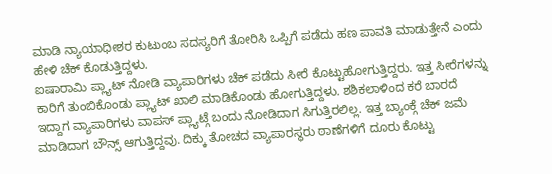ಮಾಡಿ ನ್ಯಾಯಾಧೀಶರ ಕುಟುಂಬ ಸದಸ್ಯರಿಗೆ ತೋರಿಸಿ ಒಪ್ಪಿಗೆ ಪಡೆದು ಹಣ ಪಾವತಿ ಮಾಡುತ್ತೇನೆ ಎಂದು ಹೇಳಿ ಚೆಕ್ ಕೊಡುತ್ತಿದ್ದಳು.
ಐಷಾರಾಮಿ ಪ್ಲ್ಯಾಟ್ ನೋಡಿ ವ್ಯಾಪಾರಿಗಳು ಚೆಕ್ ಪಡೆದು ಸೀರೆ ಕೊಟ್ಟುಹೋಗುತ್ತಿದ್ದರು. ಇತ್ತ ಸೀರೆಗಳನ್ನು ಕಾರಿಗೆ ತುಂಬಿಕೊಂಡು ಪ್ಲ್ಯಾಟ್ ಖಾಲಿ ಮಾಡಿಕೊಂಡು ಹೋಗುತ್ತಿದ್ದಳು. ಶಶಿಕಲಾಳಿಂದ ಕರೆ ಬಾರದೆ ಇದ್ದಾಗ ವ್ಯಾಪಾರಿಗಳು ವಾಪಸ್ ಪ್ಲ್ಯಾಟ್ಗೆ ಬಂದು ನೋಡಿದಾಗ ಸಿಗುತ್ತಿರಲಿಲ್ಲ. ಇತ್ತ ಬ್ಯಾಂಕ್ಗೆ ಚೆಕ್ ಜಮೆ ಮಾಡಿದಾಗ ಬೌನ್ಸ್ ಆಗುತ್ತಿದ್ದವು. ದಿಕ್ಕು ತೋಚದ ವ್ಯಾಪಾರಸ್ಥರು ಠಾಣೆಗಳಿಗೆ ದೂರು ಕೊಟ್ಟು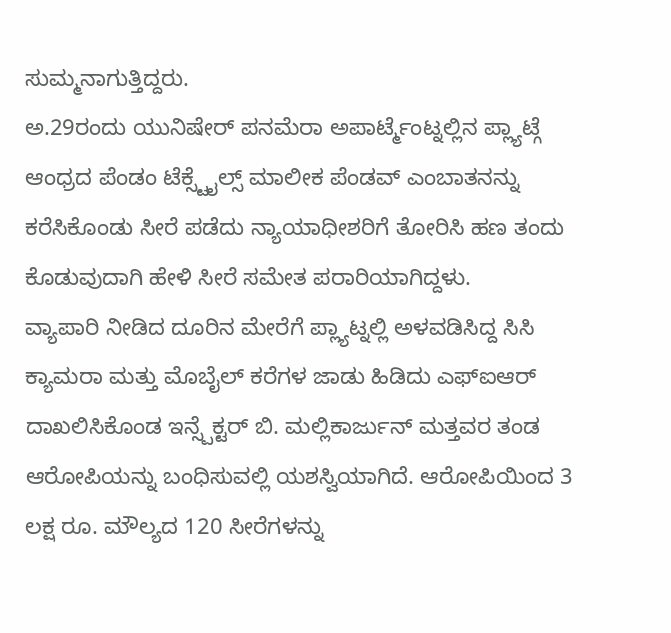ಸುಮ್ಮನಾಗುತ್ತಿದ್ದರು.
ಅ.29ರಂದು ಯುನಿಷೇರ್ ಪನಮೆರಾ ಅಪಾರ್ಟ್ಮೆಂಟ್ನಲ್ಲಿನ ಪ್ಲ್ಯಾಟ್ಗೆ ಆಂಧ್ರದ ಪೆಂಡಂ ಟೆಕ್ಸ್ಟೈಲ್ಸ್ ಮಾಲೀಕ ಪೆಂಡವ್ ಎಂಬಾತನನ್ನು ಕರೆಸಿಕೊಂಡು ಸೀರೆ ಪಡೆದು ನ್ಯಾಯಾಧೀಶರಿಗೆ ತೋರಿಸಿ ಹಣ ತಂದು ಕೊಡುವುದಾಗಿ ಹೇಳಿ ಸೀರೆ ಸಮೇತ ಪರಾರಿಯಾಗಿದ್ದಳು.
ವ್ಯಾಪಾರಿ ನೀಡಿದ ದೂರಿನ ಮೇರೆಗೆ ಪ್ಲ್ಯಾಟ್ನಲ್ಲಿ ಅಳವಡಿಸಿದ್ದ ಸಿಸಿ ಕ್ಯಾಮರಾ ಮತ್ತು ಮೊಬೈಲ್ ಕರೆಗಳ ಜಾಡು ಹಿಡಿದು ಎಫ್ಐಆರ್ ದಾಖಲಿಸಿಕೊಂಡ ಇನ್ಸ್ಪೆಕ್ಟರ್ ಬಿ. ಮಲ್ಲಿಕಾರ್ಜುನ್ ಮತ್ತವರ ತಂಡ ಆರೋಪಿಯನ್ನು ಬಂಧಿಸುವಲ್ಲಿ ಯಶಸ್ವಿಯಾಗಿದೆ. ಆರೋಪಿಯಿಂದ 3 ಲಕ್ಷ ರೂ. ಮೌಲ್ಯದ 120 ಸೀರೆಗಳನ್ನು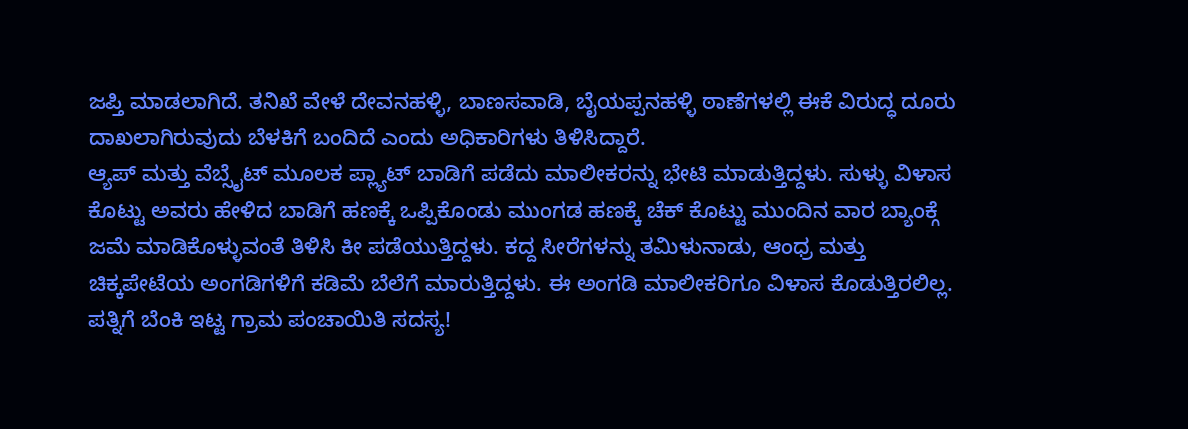ಜಪ್ತಿ ಮಾಡಲಾಗಿದೆ. ತನಿಖೆ ವೇಳೆ ದೇವನಹಳ್ಳಿ, ಬಾಣಸವಾಡಿ, ಬೈಯಪ್ಪನಹಳ್ಳಿ ಠಾಣೆಗಳಲ್ಲಿ ಈಕೆ ವಿರುದ್ಧ ದೂರು ದಾಖಲಾಗಿರುವುದು ಬೆಳಕಿಗೆ ಬಂದಿದೆ ಎಂದು ಅಧಿಕಾರಿಗಳು ತಿಳಿಸಿದ್ದಾರೆ.
ಆ್ಯಪ್ ಮತ್ತು ವೆಬ್ಸೈಟ್ ಮೂಲಕ ಪ್ಲ್ಯಾಟ್ ಬಾಡಿಗೆ ಪಡೆದು ಮಾಲೀಕರನ್ನು ಭೇಟಿ ಮಾಡುತ್ತಿದ್ದಳು. ಸುಳ್ಳು ವಿಳಾಸ ಕೊಟ್ಟು ಅವರು ಹೇಳಿದ ಬಾಡಿಗೆ ಹಣಕ್ಕೆ ಒಪ್ಪಿಕೊಂಡು ಮುಂಗಡ ಹಣಕ್ಕೆ ಚೆಕ್ ಕೊಟ್ಟು ಮುಂದಿನ ವಾರ ಬ್ಯಾಂಕ್ಗೆ ಜಮೆ ಮಾಡಿಕೊಳ್ಳುವಂತೆ ತಿಳಿಸಿ ಕೀ ಪಡೆಯುತ್ತಿದ್ದಳು. ಕದ್ದ ಸೀರೆಗಳನ್ನು ತಮಿಳುನಾಡು, ಆಂಧ್ರ ಮತ್ತು ಚಿಕ್ಕಪೇಟೆಯ ಅಂಗಡಿಗಳಿಗೆ ಕಡಿಮೆ ಬೆಲೆಗೆ ಮಾರುತ್ತಿದ್ದಳು. ಈ ಅಂಗಡಿ ಮಾಲೀಕರಿಗೂ ವಿಳಾಸ ಕೊಡುತ್ತಿರಲಿಲ್ಲ.
ಪತ್ನಿಗೆ ಬೆಂಕಿ ಇಟ್ಟ ಗ್ರಾಮ ಪಂಚಾಯಿತಿ ಸದಸ್ಯ!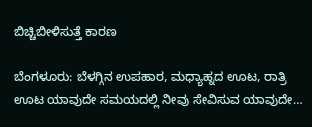ಬಿಚ್ಚಿಬೀಳಿಸುತ್ತೆ ಕಾರಣ

ಬೆಂಗಳೂರು: ಬೆಳಗ್ಗಿನ ಉಪಹಾರ, ಮಧ್ಯಾಹ್ನದ ಊಟ, ರಾತ್ರಿ ಊಟ ಯಾವುದೇ ಸಮಯದಲ್ಲಿ ನೀವು ಸೇವಿಸುವ ಯಾವುದೇ…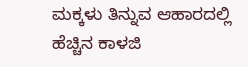ಮಕ್ಕಳು ತಿನ್ನುವ ಆಹಾರದಲ್ಲಿ ಹೆಚ್ಚಿನ ಕಾಳಜಿ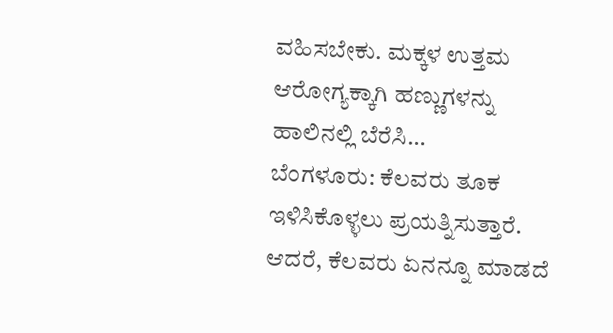ವಹಿಸಬೇಕು. ಮಕ್ಕಳ ಉತ್ತಮ ಆರೋಗ್ಯಕ್ಕಾಗಿ ಹಣ್ಣುಗಳನ್ನು ಹಾಲಿನಲ್ಲಿ ಬೆರೆಸಿ…
ಬೆಂಗಳೂರು: ಕೆಲವರು ತೂಕ ಇಳಿಸಿಕೊಳ್ಳಲು ಪ್ರಯತ್ನಿಸುತ್ತಾರೆ. ಆದರೆ, ಕೆಲವರು ಏನನ್ನೂ ಮಾಡದೆ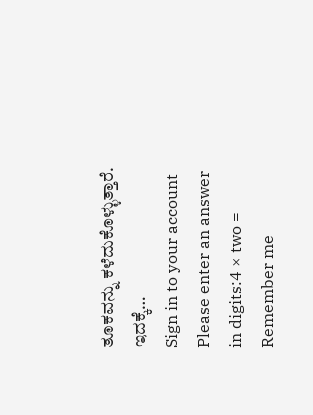ತೂಕವನ್ನು ಕಳೆದುಕೊಳ್ಳುತ್ತಾರೆ. ಇದಕ್ಕೆ…
Sign in to your account
Please enter an answer in digits:4 × two =
Remember me